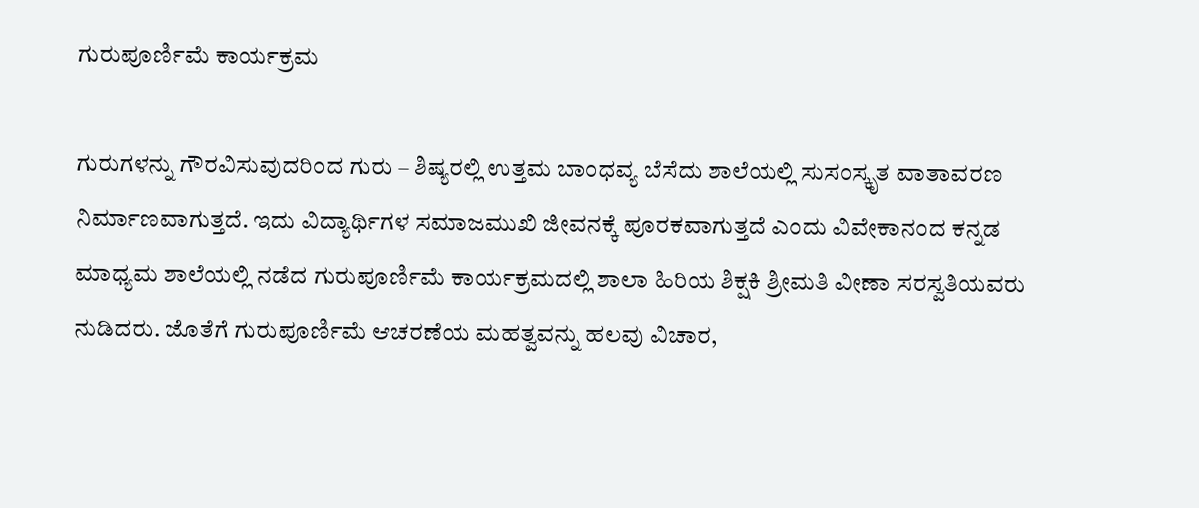ಗುರುಪೂರ್ಣಿಮೆ ಕಾರ್ಯಕ್ರಮ

ಗುರುಗಳನ್ನು ಗೌರವಿಸುವುದರಿಂದ ಗುರು – ಶಿಷ್ಯರಲ್ಲಿ ಉತ್ತಮ ಬಾಂಧವ್ಯ ಬೆಸೆದು ಶಾಲೆಯಲ್ಲಿ ಸುಸಂಸ್ಕೃತ ವಾತಾವರಣ ನಿರ್ಮಾಣವಾಗುತ್ತದೆ. ಇದು ವಿದ್ಯಾರ್ಥಿಗಳ ಸಮಾಜಮುಖಿ ಜೀವನಕ್ಕೆ ಪೂರಕವಾಗುತ್ತದೆ ಎಂದು ವಿವೇಕಾನಂದ ಕನ್ನಡ ಮಾಧ್ಯಮ ಶಾಲೆಯಲ್ಲಿ ನಡೆದ ಗುರುಪೂರ್ಣಿಮೆ ಕಾರ್ಯಕ್ರಮದಲ್ಲಿ ಶಾಲಾ ಹಿರಿಯ ಶಿಕ್ಷಕಿ ಶ್ರೀಮತಿ ವೀಣಾ ಸರಸ್ವತಿಯವರು ನುಡಿದರು. ಜೊತೆಗೆ ಗುರುಪೂರ್ಣಿಮೆ ಆಚರಣೆಯ ಮಹತ್ವವನ್ನು ಹಲವು ವಿಚಾರ,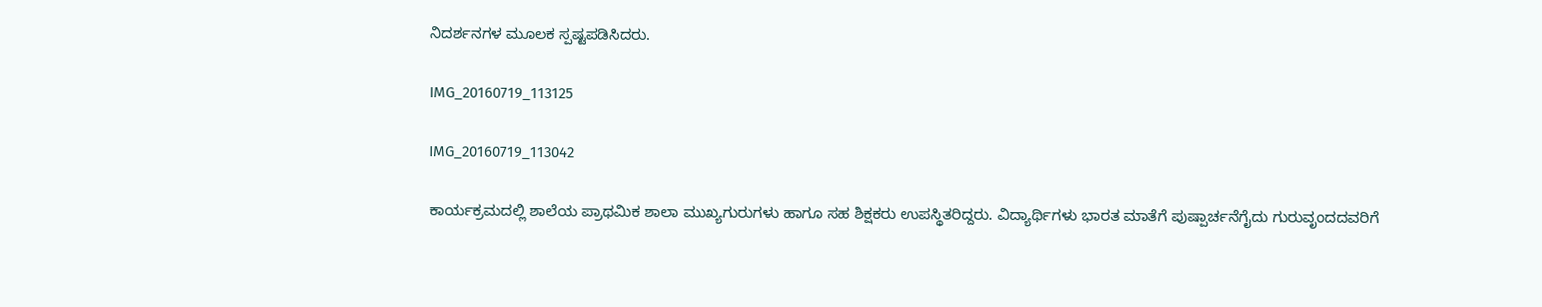ನಿದರ್ಶನಗಳ ಮೂಲಕ ಸ್ಪಷ್ಟಪಡಿಸಿದರು.

IMG_20160719_113125

IMG_20160719_113042

ಕಾರ್ಯಕ್ರಮದಲ್ಲಿ ಶಾಲೆಯ ಪ್ರಾಥಮಿಕ ಶಾಲಾ ಮುಖ್ಯಗುರುಗಳು ಹಾಗೂ ಸಹ ಶಿಕ್ಷಕರು ಉಪಸ್ಥಿತರಿದ್ದರು. ವಿದ್ಯಾರ್ಥಿಗಳು ಭಾರತ ಮಾತೆಗೆ ಪುಷ್ಪಾರ್ಚನೆಗೈದು ಗುರುವೃಂದದವರಿಗೆ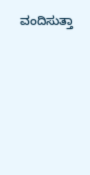ವಂದಿಸುತ್ತಾ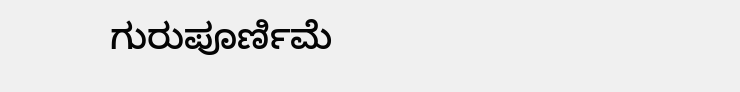ಗುರುಪೂರ್ಣಿಮೆ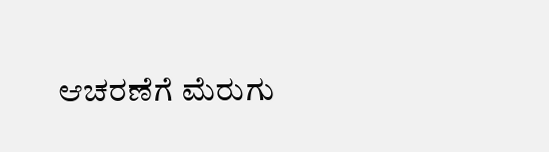ಆಚರಣೆಗೆ ಮೆರುಗು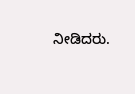ನೀಡಿದರು.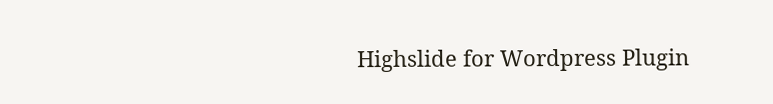Highslide for Wordpress Plugin